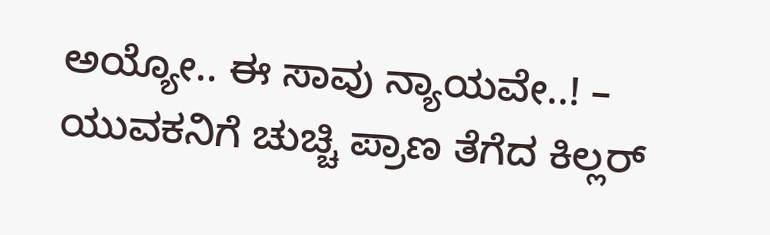ಅಯ್ಯೋ.. ಈ ಸಾವು ನ್ಯಾಯವೇ..! – ಯುವಕನಿಗೆ ಚುಚ್ಚಿ ಪ್ರಾಣ ತೆಗೆದ ಕಿಲ್ಲರ್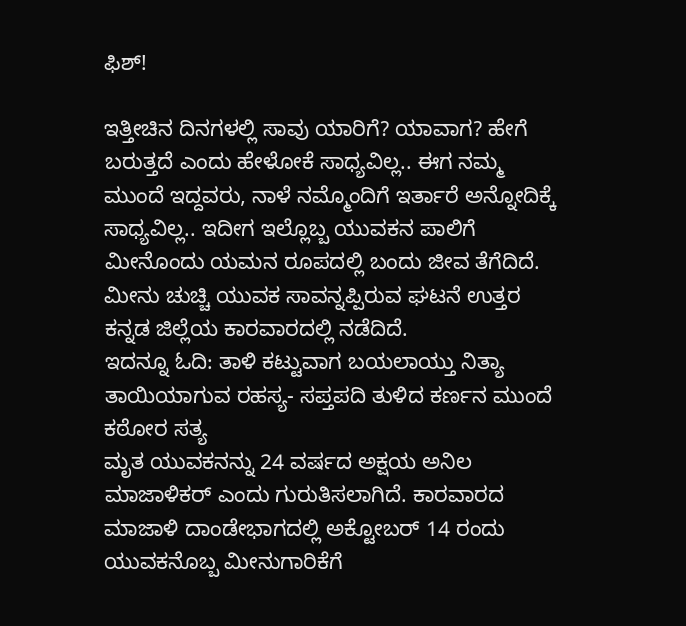ಫಿಶ್!

ಇತ್ತೀಚಿನ ದಿನಗಳಲ್ಲಿ ಸಾವು ಯಾರಿಗೆ? ಯಾವಾಗ? ಹೇಗೆ ಬರುತ್ತದೆ ಎಂದು ಹೇಳೋಕೆ ಸಾಧ್ಯವಿಲ್ಲ.. ಈಗ ನಮ್ಮ ಮುಂದೆ ಇದ್ದವರು, ನಾಳೆ ನಮ್ಮೊಂದಿಗೆ ಇರ್ತಾರೆ ಅನ್ನೋದಿಕ್ಕೆ ಸಾಧ್ಯವಿಲ್ಲ.. ಇದೀಗ ಇಲ್ಲೊಬ್ಬ ಯುವಕನ ಪಾಲಿಗೆ ಮೀನೊಂದು ಯಮನ ರೂಪದಲ್ಲಿ ಬಂದು ಜೀವ ತೆಗೆದಿದೆ. ಮೀನು ಚುಚ್ಚಿ ಯುವಕ ಸಾವನ್ನಪ್ಪಿರುವ ಘಟನೆ ಉತ್ತರ ಕನ್ನಡ ಜಿಲ್ಲೆಯ ಕಾರವಾರದಲ್ಲಿ ನಡೆದಿದೆ.
ಇದನ್ನೂ ಓದಿ: ತಾಳಿ ಕಟ್ಟುವಾಗ ಬಯಲಾಯ್ತು ನಿತ್ಯಾ ತಾಯಿಯಾಗುವ ರಹಸ್ಯ- ಸಪ್ತಪದಿ ತುಳಿದ ಕರ್ಣನ ಮುಂದೆ ಕಠೋರ ಸತ್ಯ
ಮೃತ ಯುವಕನನ್ನು 24 ವರ್ಷದ ಅಕ್ಷಯ ಅನಿಲ ಮಾಜಾಳಿಕರ್ ಎಂದು ಗುರುತಿಸಲಾಗಿದೆ. ಕಾರವಾರದ ಮಾಜಾಳಿ ದಾಂಡೇಭಾಗದಲ್ಲಿ ಅಕ್ಟೋಬರ್ 14 ರಂದು ಯುವಕನೊಬ್ಬ ಮೀನುಗಾರಿಕೆಗೆ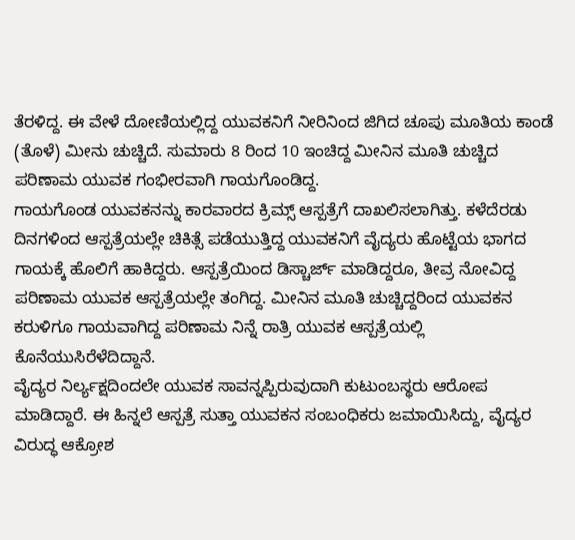ತೆರಳಿದ್ದ. ಈ ವೇಳೆ ದೋಣಿಯಲ್ಲಿದ್ದ ಯುವಕನಿಗೆ ನೀರಿನಿಂದ ಜಿಗಿದ ಚೂಪು ಮೂತಿಯ ಕಾಂಡೆ (ತೊಳೆ) ಮೀನು ಚುಚ್ಚಿದೆ. ಸುಮಾರು 8 ರಿಂದ 10 ಇಂಚಿದ್ದ ಮೀನಿನ ಮೂತಿ ಚುಚ್ಚಿದ ಪರಿಣಾಮ ಯುವಕ ಗಂಭೀರವಾಗಿ ಗಾಯಗೊಂಡಿದ್ದ.
ಗಾಯಗೊಂಡ ಯುವಕನನ್ನು ಕಾರವಾರದ ಕ್ರಿಮ್ಸ್ ಆಸ್ಪತ್ರೆಗೆ ದಾಖಲಿಸಲಾಗಿತ್ತು. ಕಳೆದೆರಡು ದಿನಗಳಿಂದ ಆಸ್ಪತ್ರೆಯಲ್ಲೇ ಚಿಕಿತ್ಸೆ ಪಡೆಯುತ್ತಿದ್ದ ಯುವಕನಿಗೆ ವೈದ್ಯರು ಹೊಟ್ಟೆಯ ಭಾಗದ ಗಾಯಕ್ಕೆ ಹೊಲಿಗೆ ಹಾಕಿದ್ದರು. ಆಸ್ಪತ್ರೆಯಿಂದ ಡಿಸ್ಚಾರ್ಜ್ ಮಾಡಿದ್ದರೂ, ತೀವ್ರ ನೋವಿದ್ದ ಪರಿಣಾಮ ಯುವಕ ಆಸ್ಪತ್ರೆಯಲ್ಲೇ ತಂಗಿದ್ದ. ಮೀನಿನ ಮೂತಿ ಚುಚ್ಚಿದ್ದರಿಂದ ಯುವಕನ ಕರುಳಿಗೂ ಗಾಯವಾಗಿದ್ದ ಪರಿಣಾಮ ನಿನ್ನೆ ರಾತ್ರಿ ಯುವಕ ಆಸ್ಪತ್ರೆಯಲ್ಲಿ ಕೊನೆಯುಸಿರೆಳೆದಿದ್ದಾನೆ.
ವೈದ್ಯರ ನಿರ್ಲ್ಯಕ್ಷದಿಂದಲೇ ಯುವಕ ಸಾವನ್ನಪ್ಪಿರುವುದಾಗಿ ಕುಟುಂಬಸ್ಥರು ಆರೋಪ ಮಾಡಿದ್ದಾರೆ. ಈ ಹಿನ್ನಲೆ ಆಸ್ಪತ್ರೆ ಸುತ್ತಾ ಯುವಕನ ಸಂಬಂಧಿಕರು ಜಮಾಯಿಸಿದ್ದು, ವೈದ್ಯರ ವಿರುದ್ಧ ಆಕ್ರೋಶ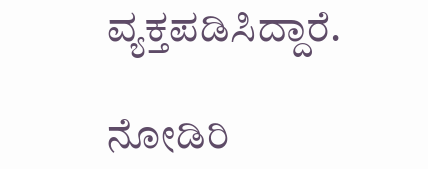ವ್ಯಕ್ತಪಡಿಸಿದ್ದಾರೆ.

ನೋಡಿರಿ